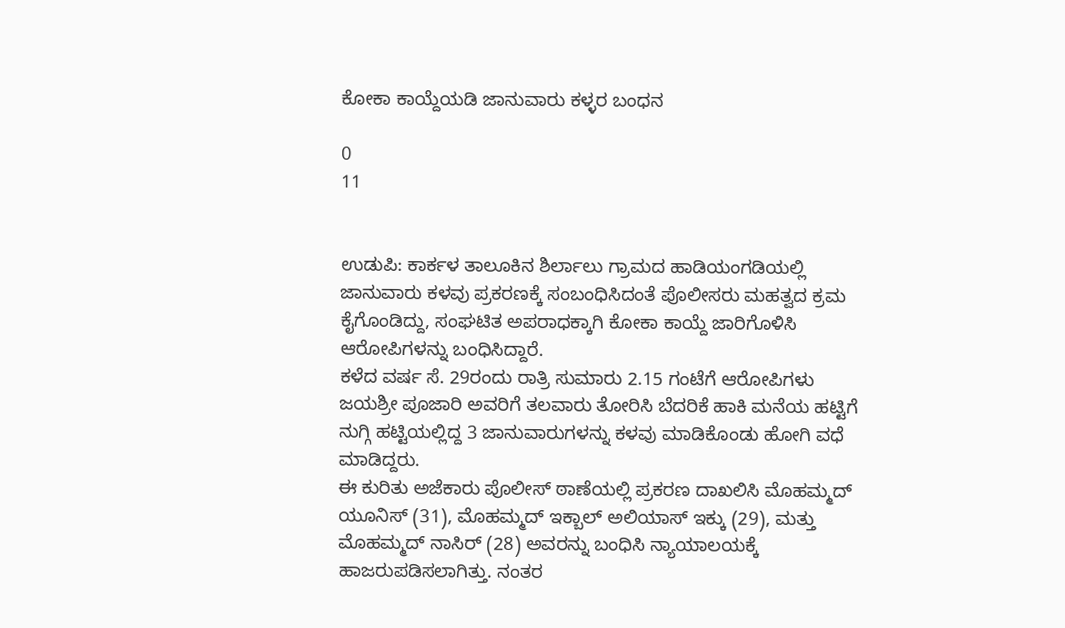ಕೋಕಾ ಕಾಯ್ದೆಯಡಿ ಜಾನುವಾರು ಕಳ್ಳರ ಬಂಧನ

0
11


ಉಡುಪಿ: ಕಾರ್ಕಳ ತಾಲೂಕಿನ ಶಿರ್ಲಾಲು ಗ್ರಾಮದ ಹಾಡಿಯಂಗಡಿಯಲ್ಲಿ ಜಾನುವಾರು ಕಳವು ಪ್ರಕರಣಕ್ಕೆ ಸಂಬಂಧಿಸಿದಂತೆ ಪೊಲೀಸರು ಮಹತ್ವದ ಕ್ರಮ ಕೈಗೊಂಡಿದ್ದು, ಸಂಘಟಿತ ಅಪರಾಧಕ್ಕಾಗಿ ಕೋಕಾ ಕಾಯ್ದೆ ಜಾರಿಗೊಳಿಸಿ ಆರೋಪಿಗಳನ್ನು ಬಂಧಿಸಿದ್ದಾರೆ.
ಕಳೆದ ವರ್ಷ ಸೆ. 29ರಂದು ರಾತ್ರಿ ಸುಮಾರು 2.15 ಗಂಟೆಗೆ ಆರೋಪಿಗಳು ಜಯಶ್ರೀ ಪೂಜಾರಿ ಅವರಿಗೆ ತಲವಾರು ತೋರಿಸಿ ಬೆದರಿಕೆ ಹಾಕಿ ಮನೆಯ ಹಟ್ಟಿಗೆ ನುಗ್ಗಿ ಹಟ್ಟಿಯಲ್ಲಿದ್ದ 3 ಜಾನುವಾರುಗಳನ್ನು ಕಳವು ಮಾಡಿಕೊಂಡು ಹೋಗಿ ವಧೆ ಮಾಡಿದ್ದರು.
ಈ ಕುರಿತು ಅಜೆಕಾರು ಪೊಲೀಸ್ ಠಾಣೆಯಲ್ಲಿ ಪ್ರಕರಣ ದಾಖಲಿಸಿ ಮೊಹಮ್ಮದ್ ಯೂನಿಸ್ (31), ಮೊಹಮ್ಮದ್ ಇಕ್ಬಾಲ್ ಅಲಿಯಾಸ್ ಇಕ್ಕು (29), ಮತ್ತು ಮೊಹಮ್ಮದ್ ನಾಸಿರ್ (28) ಅವರನ್ನು ಬಂಧಿಸಿ ನ್ಯಾಯಾಲಯಕ್ಕೆ ಹಾಜರುಪಡಿಸಲಾಗಿತ್ತು. ನಂತರ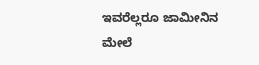ಇವರೆಲ್ಲರೂ ಜಾಮೀನಿನ ಮೇಲೆ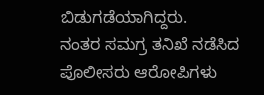ಬಿಡುಗಡೆಯಾಗಿದ್ದರು.
ನಂತರ ಸಮಗ್ರ ತನಿಖೆ ನಡೆಸಿದ ಪೊಲೀಸರು ಆರೋಪಿಗಳು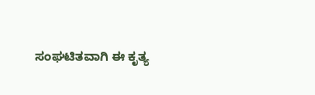ಸಂಘಟಿತವಾಗಿ ಈ ಕೃತ್ಯ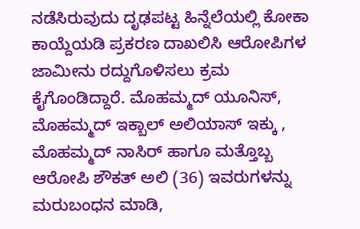ನಡೆಸಿರುವುದು ದೃಢಪಟ್ಟ ಹಿನ್ನೆಲೆಯಲ್ಲಿ ಕೋಕಾ ಕಾಯ್ದೆಯಡಿ ಪ್ರಕರಣ ದಾಖಲಿಸಿ ಆರೋಪಿಗಳ ಜಾಮೀನು ರದ್ದುಗೊಳಿಸಲು ಕ್ರಮ ಕೈಗೊಂಡಿದ್ದಾರೆ. ಮೊಹಮ್ಮದ್ ಯೂನಿಸ್, ಮೊಹಮ್ಮದ್ ಇಕ್ಬಾಲ್ ಅಲಿಯಾಸ್ ಇಕ್ಕು , ಮೊಹಮ್ಮದ್ ನಾಸಿರ್ ಹಾಗೂ ಮತ್ತೊಬ್ಬ ಆರೋಪಿ ಶೌಕತ್ ಅಲಿ (36) ಇವರುಗಳನ್ನು ಮರುಬಂಧನ ಮಾಡಿ,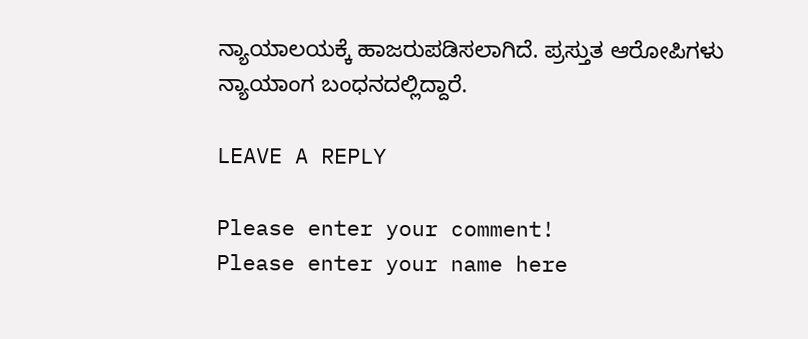ನ್ಯಾಯಾಲಯಕ್ಕೆ ಹಾಜರುಪಡಿಸಲಾಗಿದೆ. ಪ್ರಸ್ತುತ ಆರೋಪಿಗಳು ನ್ಯಾಯಾಂಗ ಬಂಧನದಲ್ಲಿದ್ದಾರೆ.

LEAVE A REPLY

Please enter your comment!
Please enter your name here